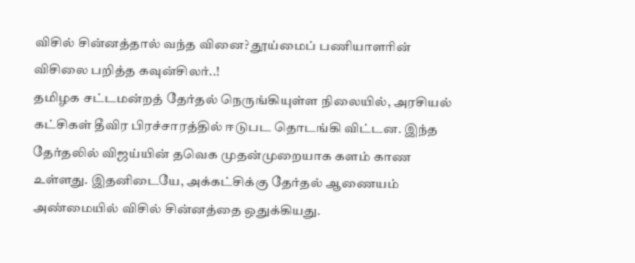விசில் சின்னத்தால் வந்த வினை? தூய்மைப் பணியாளரின் விசிலை பறித்த கவுன்சிலர்..!
தமிழக சட்டமன்றத் தேர்தல் நெருங்கியுள்ள நிலையில், அரசியல் கட்சிகள் தீவிர பிரச்சாரத்தில் ஈடுபட தொடங்கி விட்டன. இந்த தேர்தலில் விஜய்யின் தவெக முதன்முறையாக களம் காண உள்ளது. இதனிடையே, அக்கட்சிக்கு தேர்தல் ஆணையம் அண்மையில் விசில் சின்னத்தை ஒதுக்கியது.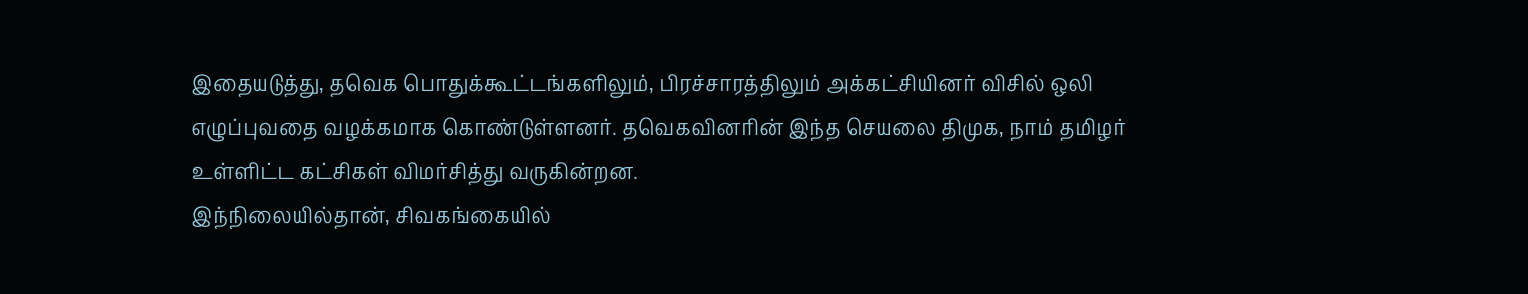இதையடுத்து, தவெக பொதுக்கூட்டங்களிலும், பிரச்சாரத்திலும் அக்கட்சியினர் விசில் ஒலி எழுப்புவதை வழக்கமாக கொண்டுள்ளனர். தவெகவினரின் இந்த செயலை திமுக, நாம் தமிழர் உள்ளிட்ட கட்சிகள் விமர்சித்து வருகின்றன.
இந்நிலையில்தான், சிவகங்கையில்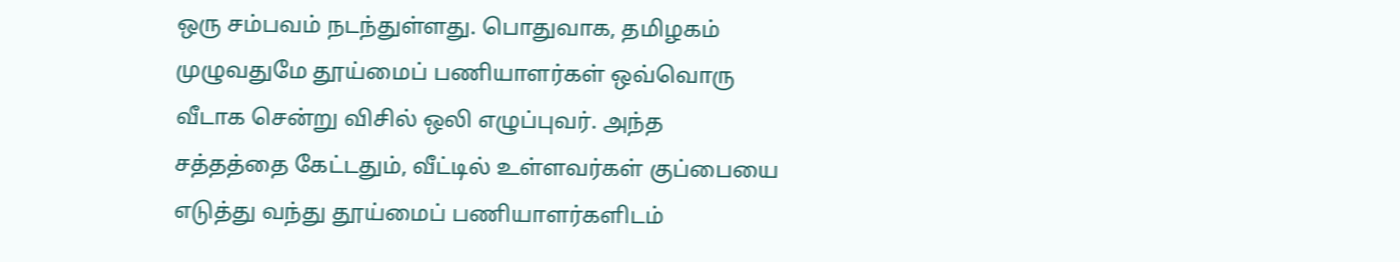ஒரு சம்பவம் நடந்துள்ளது. பொதுவாக, தமிழகம் முழுவதுமே தூய்மைப் பணியாளர்கள் ஒவ்வொரு வீடாக சென்று விசில் ஒலி எழுப்புவர். அந்த சத்தத்தை கேட்டதும், வீட்டில் உள்ளவர்கள் குப்பையை எடுத்து வந்து தூய்மைப் பணியாளர்களிடம்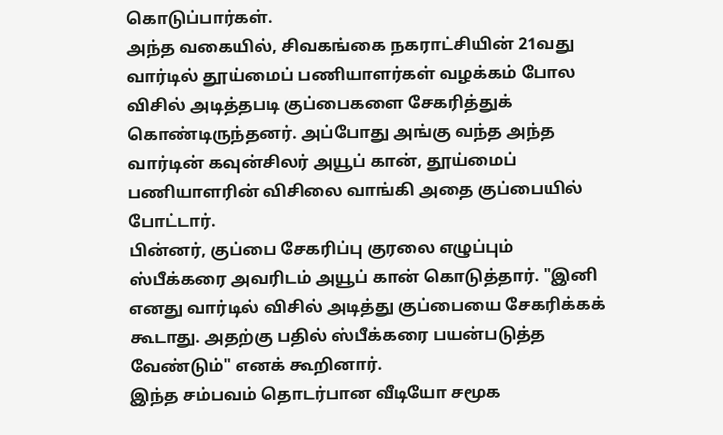கொடுப்பார்கள்.
அந்த வகையில், சிவகங்கை நகராட்சியின் 21வது வார்டில் தூய்மைப் பணியாளர்கள் வழக்கம் போல விசில் அடித்தபடி குப்பைகளை சேகரித்துக் கொண்டிருந்தனர். அப்போது அங்கு வந்த அந்த வார்டின் கவுன்சிலர் அயூப் கான், தூய்மைப் பணியாளரின் விசிலை வாங்கி அதை குப்பையில் போட்டார்.
பின்னர், குப்பை சேகரிப்பு குரலை எழுப்பும் ஸ்பீக்கரை அவரிடம் அயூப் கான் கொடுத்தார். "இனி எனது வார்டில் விசில் அடித்து குப்பையை சேகரிக்கக் கூடாது. அதற்கு பதில் ஸ்பீக்கரை பயன்படுத்த வேண்டும்" எனக் கூறினார்.
இந்த சம்பவம் தொடர்பான வீடியோ சமூக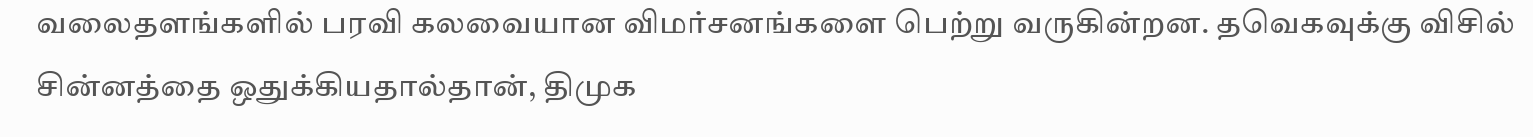வலைதளங்களில் பரவி கலவையான விமர்சனங்களை பெற்று வருகின்றன. தவெகவுக்கு விசில் சின்னத்தை ஒதுக்கியதால்தான், திமுக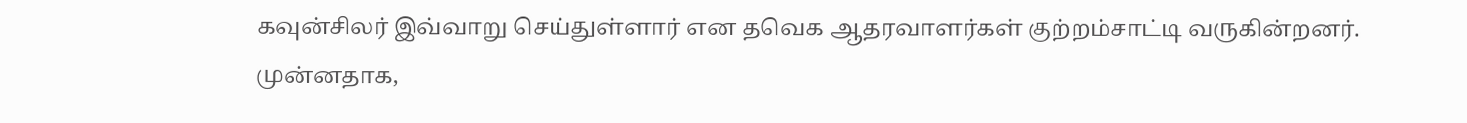கவுன்சிலர் இவ்வாறு செய்துள்ளார் என தவெக ஆதரவாளர்கள் குற்றம்சாட்டி வருகின்றனர்.
முன்னதாக,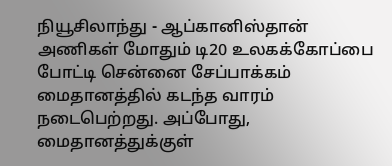நியூசிலாந்து - ஆப்கானிஸ்தான் அணிகள் மோதும் டி20 உலகக்கோப்பை போட்டி சென்னை சேப்பாக்கம் மைதானத்தில் கடந்த வாரம் நடைபெற்றது. அப்போது, மைதானத்துக்குள்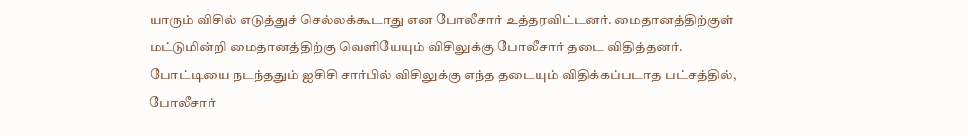யாரும் விசில் எடுத்துச் செல்லக்கூடாது என போலீசார் உத்தரவிட்டனர். மைதானத்திற்குள் மட்டுமின்றி மைதானத்திற்கு வெளியேயும் விசிலுக்கு போலீசார் தடை விதித்தனர்.
போட்டியை நடந்ததும் ஐசிசி சார்பில் விசிலுக்கு எந்த தடையும் விதிக்கப்படாத பட்சத்தில், போலீசார்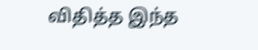விதித்த இந்த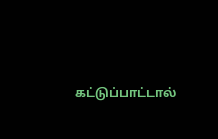கட்டுப்பாட்டால்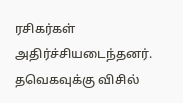ரசிகர்கள் அதிர்ச்சியடைந்தனர். தவெகவுக்கு விசில்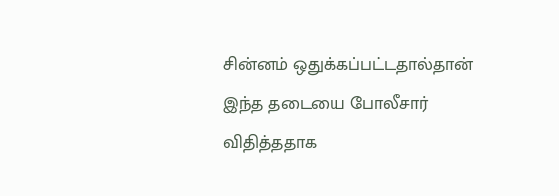சின்னம் ஒதுக்கப்பட்டதால்தான் இந்த தடையை போலீசார் விதித்ததாக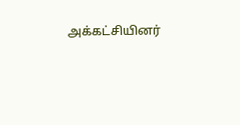அக்கட்சியினர்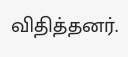விதித்தனர்.